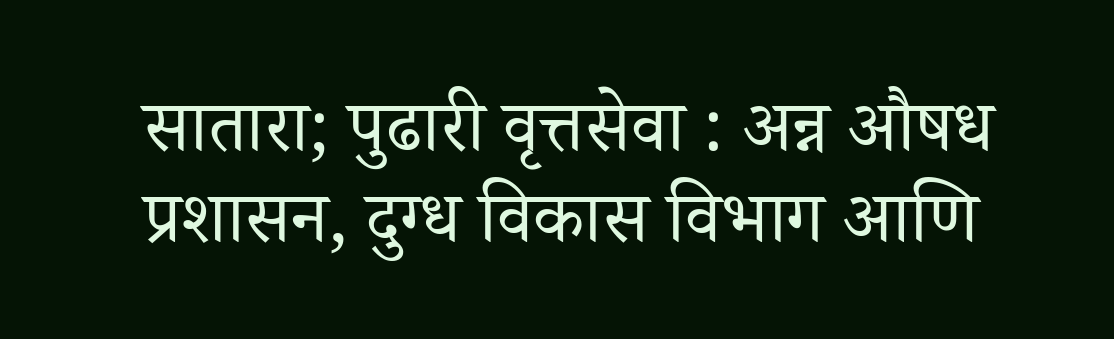सातारा; पुढारी वृत्तसेवा : अन्न औषध प्रशासन, दुग्ध विकास विभाग आणि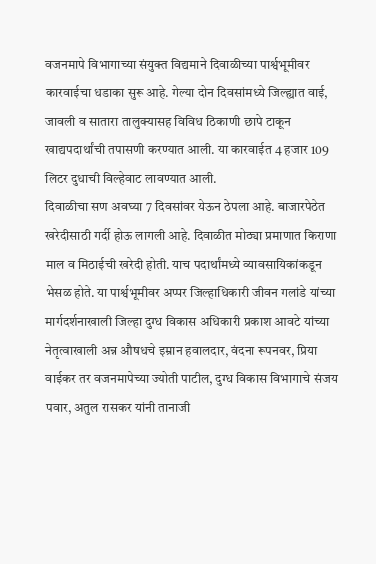वजनमापे विभागाच्या संयुक्त विद्यमाने दिवाळीच्या पार्श्वभूमीवर कारवाईचा धडाका सुरू आहे. गेल्या दोन दिवसांमध्ये जिल्ह्यात वाई, जावली व सातारा तालुक्यासह विविध ठिकाणी छापे टाकून खाद्यपदार्थांची तपासणी करण्यात आली. या कारवाईत 4 हजार 109 लिटर दुधाची विल्हेवाट लावण्यात आली.
दिवाळीचा सण अवघ्या 7 दिवसांवर येऊन ठेपला आहे. बाजारपेठेत खरेदीसाठी गर्दी होऊ लागली आहे. दिवाळीत मोठ्या प्रमाणात किराणा माल व मिठाईची खरेदी होती. याच पदार्थांमध्ये व्यावसायिकांकडून भेसळ होते. या पार्श्वभूमीवर अप्पर जिल्हाधिकारी जीवन गलांडे यांच्या मार्गदर्शनाखाली जिल्हा दुग्ध विकास अधिकारी प्रकाश आवटे यांच्या नेतृत्वाखाली अन्न औषधचे इम्रान हवालदार, वंदना रूपनवर, प्रिया वाईकर तर वजनमापेच्या ज्योती पाटील, दुग्ध विकास विभागाचे संजय पवार, अतुल रासकर यांनी तानाजी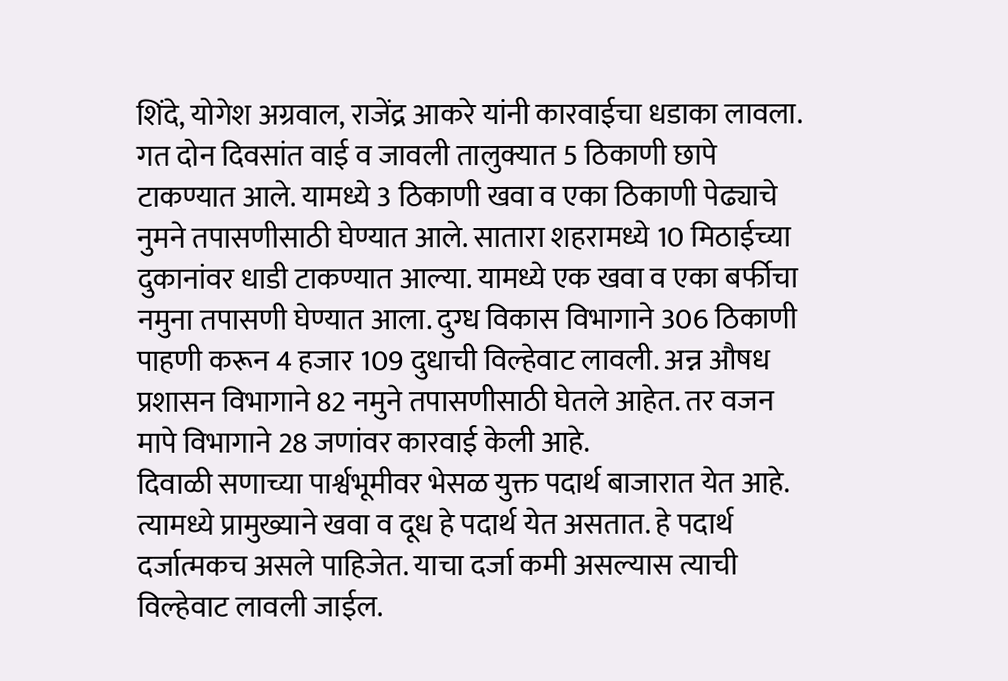शिंदे, योगेश अग्रवाल, राजेंद्र आकरे यांनी कारवाईचा धडाका लावला.
गत दोन दिवसांत वाई व जावली तालुक्यात 5 ठिकाणी छापे टाकण्यात आले. यामध्ये 3 ठिकाणी खवा व एका ठिकाणी पेढ्याचे नुमने तपासणीसाठी घेण्यात आले. सातारा शहरामध्ये 10 मिठाईच्या दुकानांवर धाडी टाकण्यात आल्या. यामध्ये एक खवा व एका बर्फीचा नमुना तपासणी घेण्यात आला. दुग्ध विकास विभागाने 306 ठिकाणी पाहणी करून 4 हजार 109 दुधाची विल्हेवाट लावली. अन्न औषध प्रशासन विभागाने 82 नमुने तपासणीसाठी घेतले आहेत. तर वजन मापे विभागाने 28 जणांवर कारवाई केली आहे.
दिवाळी सणाच्या पार्श्वभूमीवर भेसळ युक्त पदार्थ बाजारात येत आहे. त्यामध्ये प्रामुख्याने खवा व दूध हे पदार्थ येत असतात. हे पदार्थ दर्जात्मकच असले पाहिजेत. याचा दर्जा कमी असल्यास त्याची विल्हेवाट लावली जाईल.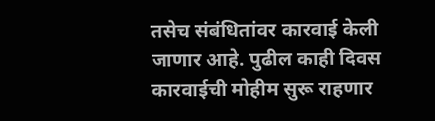तसेच संबंधितांवर कारवाई केली जाणार आहे. पुढील काही दिवस कारवाईची मोहीम सुरू राहणार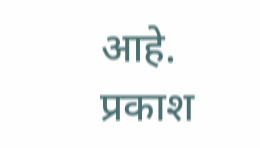आहे.
प्रकाश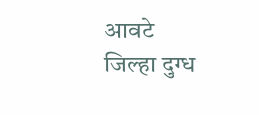आवटे
जिल्हा दुग्ध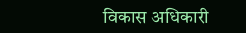विकास अधिकारी